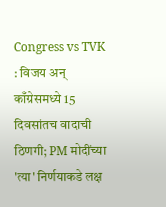Congress vs TVK : विजय अन् काँग्रेसमध्ये 15 दिवसांतच वादाची ठिणगी; PM मोदींच्या 'त्या' निर्णयाकडे लक्ष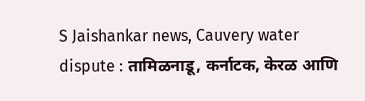S Jaishankar news, Cauvery water dispute : तामिळनाडू, कर्नाटक, केरळ आणि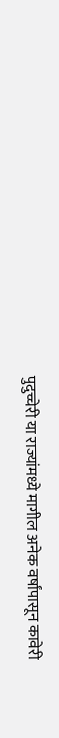पुदुच्चेरी या राज्यांमध्ये मागील अनेक वर्षांपासून कावेरी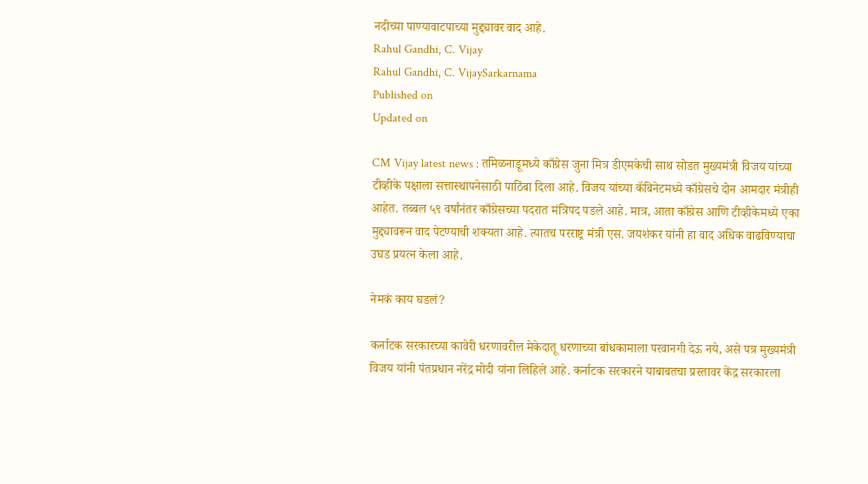नदीच्या पाण्यावाटपाच्या मुद्द्यावर वाद आहे.
Rahul Gandhi, C. Vijay
Rahul Gandhi, C. VijaySarkarnama
Published on
Updated on

CM Vijay latest news : तमिळनाडूमध्ये काँग्रेस जुना मित्र डीएमकेची साथ सोडत मुख्यमंत्री विजय यांच्या टीव्हीके पक्षाला सत्तास्थापनेसाठी पाठिंबा दिला आहे. विजय यांच्या कॅबिनेटमध्ये काँग्रेसचे दोन आमदार मंत्रीही आहेत. तब्बल ५९ वर्षांनंतर काँग्रेसच्या पदरात मंत्रिपद पडले आहे. मात्र, आता काँग्रेस आणि टीव्हीकेमध्ये एका मुद्द्यावरून वाद पेटण्याची शक्यता आहे. त्यातच परराष्ट्र मंत्री एस. जयशंकर यांनी हा वाद अधिक वाढविण्याचा उघड प्रयत्न केला आहे.

नेमकं काय घडलं?

कर्नाटक सरकारच्या कावेरी धरणावरील मेकेदातू धरणाच्या बांधकामाला परवानगी देऊ नये, असे पत्र मुख्यमंत्री विजय यांनी पंतप्रधान नरेंद्र मोदी यांना लिहिले आहे. कर्नाटक सरकारने याबाबतचा प्रस्तावर केंद्र सरकारला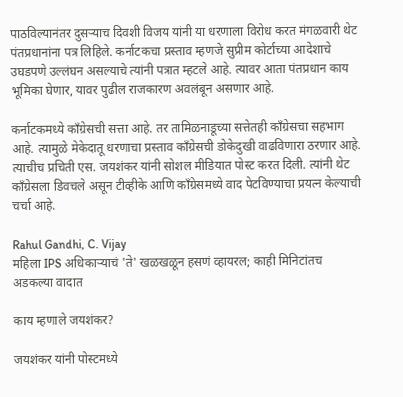पाठविल्यानंतर दुसऱ्याच दिवशी विजय यांनी या धरणाला विरोध करत मंगळवारी थेट पंतप्रधानांना पत्र लिहिले. कर्नाटकचा प्रस्ताव म्हणजे सुप्रीम कोर्टाच्या आदेशाचे उघडपणे उल्लंघन असल्याचे त्यांनी पत्रात म्हटले आहे. त्यावर आता पंतप्रधान काय भूमिका घेणार, यावर पुढील राजकारण अवलंबून असणार आहे.

कर्नाटकमध्ये काँग्रेसची सत्ता आहे. तर तामिळनाडूच्या सत्तेतही काँग्रेसचा सहभाग आहे. त्यामुळे मेकेदातू धरणाचा प्रस्ताव काँग्रेसची डोकेदुखी वाढविणारा ठरणार आहे. त्याचीच प्रचिती एस. जयशंकर यांनी सोशल मीडियात पोस्ट करत दिली. त्यांनी थेट काँग्रेसला डिवचले असून टीव्हीके आणि काँग्रेसमध्ये वाद पेटविण्याचा प्रयत्न केल्याची चर्चा आहे.

Rahul Gandhi, C. Vijay
महिला IPS अधिकाऱ्याचं 'ते' खळखळून हसणं व्हायरल; काही मिनिटांतच अडकल्या वादात

काय म्हणाले जयशंकर?

जयशंकर यांनी पोस्टमध्ये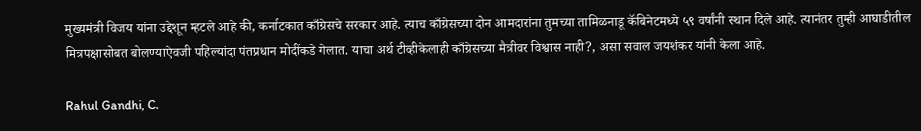मुख्यमंत्री विजय यांना उद्देशून म्हटले आहे की, कर्नाटकात काँग्रेसचे सरकार आहे. त्याच काँग्रेसच्या दोन आमदारांना तुमच्या तामिळनाडू कॅबिनेटमध्ये ५९ वर्षांनी स्थान दिले आहे. त्यानंतर तुम्ही आघाडीतील मित्रपक्षासोबत बोलण्याऐवजी पहिल्यांदा पंतप्रधान मोदींकडे गेलात. याचा अर्थ टीव्हीकेलाही काँग्रेसच्या मैत्रीवर विश्वास नाही?, असा सवाल जयशंकर यांनी केला आहे.

Rahul Gandhi, C.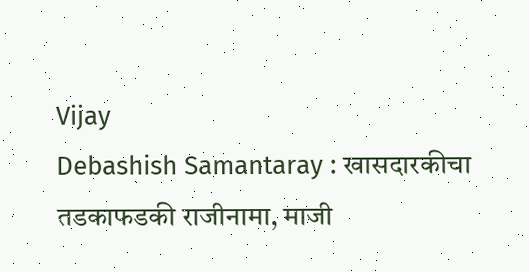Vijay
Debashish Samantaray : खासदारकीचा तडकाफडकी राजीनामा, माजी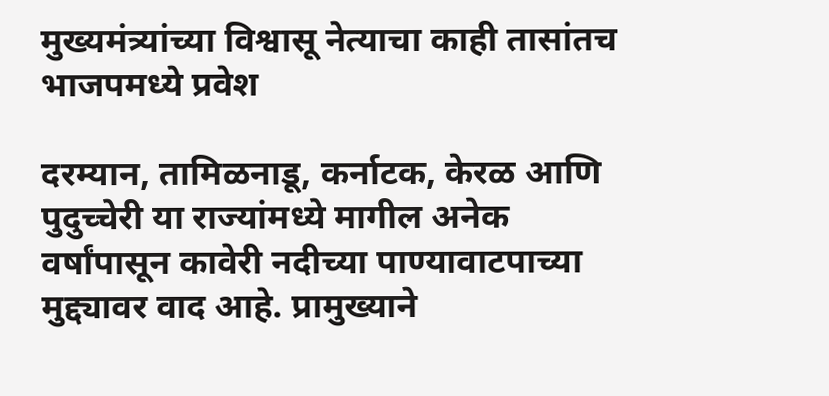मुख्यमंत्र्यांच्या विश्वासू नेत्याचा काही तासांतच भाजपमध्ये प्रवेश

दरम्यान, तामिळनाडू, कर्नाटक, केरळ आणि पुदुच्चेरी या राज्यांमध्ये मागील अनेक वर्षांपासून कावेरी नदीच्या पाण्यावाटपाच्या मुद्द्यावर वाद आहे. प्रामुख्याने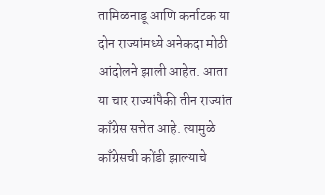तामिळनाडू आणि कर्नाटक या दोन राज्यांमध्ये अनेकदा मोठी आंदोलने झाली आहेत. आता या चार राज्यांपैकी तीन राज्यांत काँग्रेस सत्तेत आहे. त्यामुळे काँग्रेसची कोंडी झाल्याचे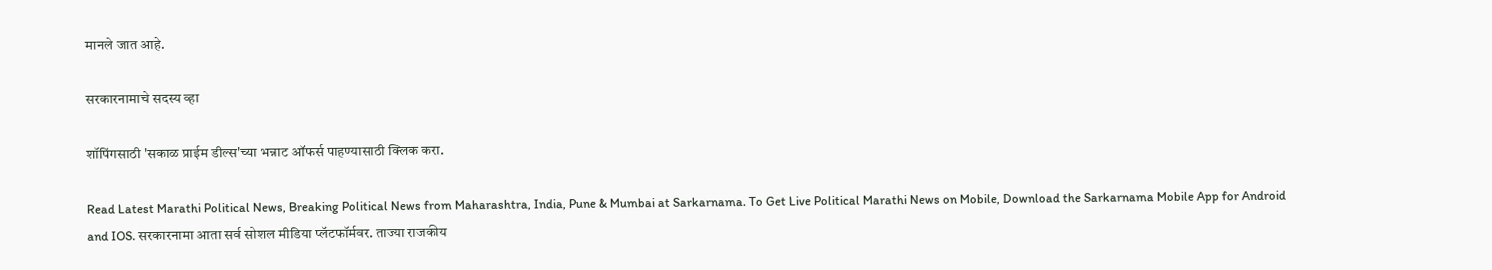मानले जात आहे.

सरकारनामाचे सदस्य व्हा

शॉपिंगसाठी 'सकाळ प्राईम डील्स'च्या भन्नाट ऑफर्स पाहण्यासाठी क्लिक करा.

Read Latest Marathi Political News, Breaking Political News from Maharashtra, India, Pune & Mumbai at Sarkarnama. To Get Live Political Marathi News on Mobile, Download the Sarkarnama Mobile App for Android and IOS. सरकारनामा आता सर्व सोशल मीडिया प्लॅटफॉर्मवर. ताज्या राजकीय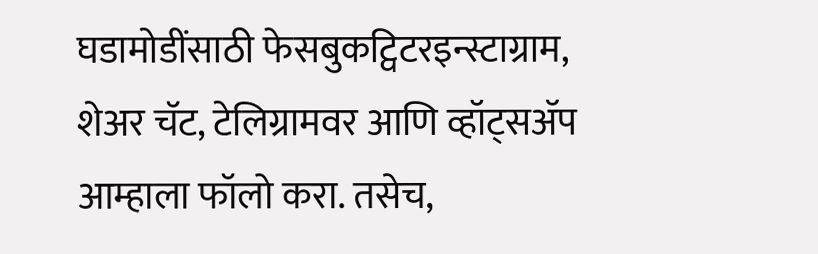घडामोडींसाठी फेसबुकट्विटरइन्स्टाग्राम, शेअर चॅट, टेलिग्रामवर आणि व्हॉट्सॲप आम्हाला फॉलो करा. तसेच,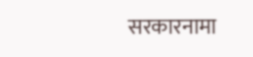सरकारनामा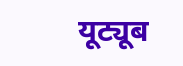यूट्यूब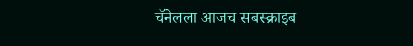चॅनेलला आजच सबस्क्राइब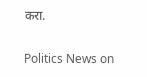करा.

Politics News on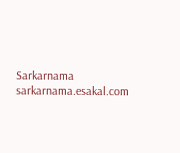Sarkarnama
sarkarnama.esakal.com